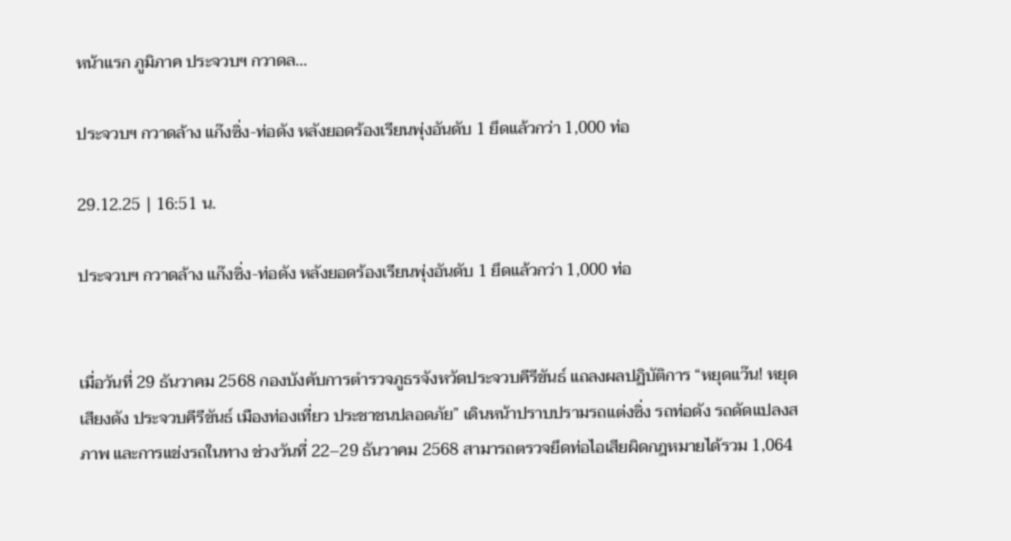หน้าแรก ภูมิภาค ประจวบฯ กวาดล...

ประจวบฯ กวาดล้าง แก๊งซิ่ง-ท่อดัง หลังยอดร้องเรียนพุ่งอันดับ 1 ยึดแล้วกว่า 1,000 ท่อ

29.12.25 | 16:51 น.

ประจวบฯ กวาดล้าง แก๊งซิ่ง-ท่อดัง หลังยอดร้องเรียนพุ่งอันดับ 1 ยึดแล้วกว่า 1,000 ท่อ


เมื่อวันที่ 29 ธันวาคม 2568 กองบังคับการตำรวจภูธรจังหวัดประจวบคีรีขันธ์ แถลงผลปฏิบัติการ “หยุดแว๊น! หยุดเสียงดัง ประจวบคีรีขันธ์ เมืองท่องเที่ยว ประชาชนปลอดภัย” เดินหน้าปราบปรามรถแต่งซิ่ง รถท่อดัง รถดัดแปลงสภาพ และการแข่งรถในทาง ช่วงวันที่ 22–29 ธันวาคม 2568 สามารถตรวจยึดท่อไอเสียผิดกฎหมายได้รวม 1,064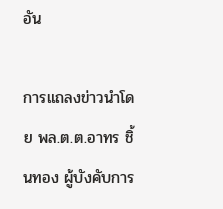อัน

การแถลงข่าวนำโดย พล.ต.ต.อาทร ชิ้นทอง ผู้บังคับการ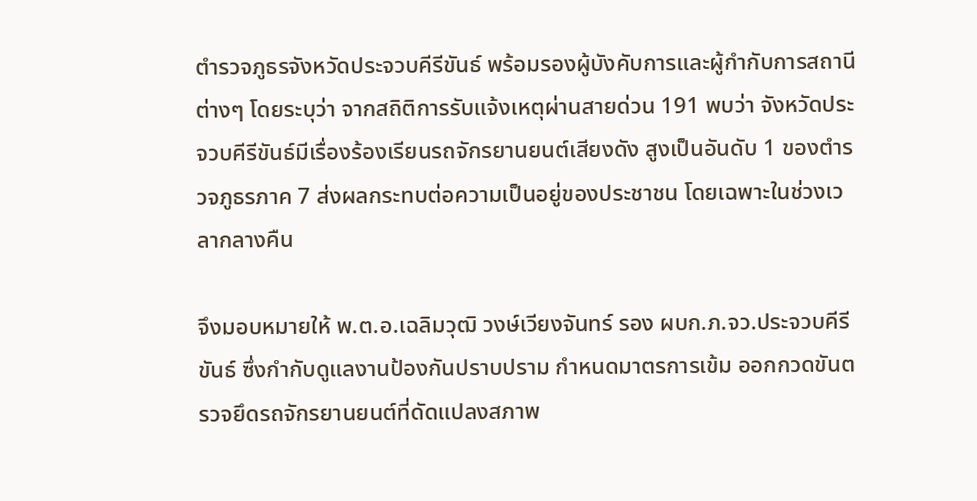ตำรวจภูธรจังหวัดประจวบคีรีขันธ์ พร้อมรองผู้บังคับการและผู้กำกับการสถานีต่างๆ โดยระบุว่า จากสถิติการรับแจ้งเหตุผ่านสายด่วน 191 พบว่า จังหวัดประจวบคีรีขันธ์มีเรื่องร้องเรียนรถจักรยานยนต์เสียงดัง สูงเป็นอันดับ 1 ของตำรวจภูธรภาค 7 ส่งผลกระทบต่อความเป็นอยู่ของประชาชน โดยเฉพาะในช่วงเวลากลางคืน

จึงมอบหมายให้ พ.ต.อ.เฉลิมวุฒิ วงษ์เวียงจันทร์ รอง ผบก.ภ.จว.ประจวบคีรีขันธ์ ซึ่งกำกับดูแลงานป้องกันปราบปราม กำหนดมาตรการเข้ม ออกกวดขันตรวจยึดรถจักรยานยนต์ที่ดัดแปลงสภาพ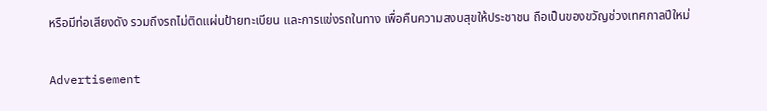หรือมีท่อเสียงดัง รวมถึงรถไม่ติดแผ่นป้ายทะเบียน และการแข่งรถในทาง เพื่อคืนความสงบสุขให้ประชาชน ถือเป็นของขวัญช่วงเทศกาลปีใหม่

Advertisement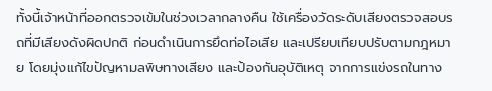ทั้งนี้เจ้าหน้าที่ออกตรวจเข้มในช่วงเวลากลางคืน ใช้เครื่องวัดระดับเสียงตรวจสอบรถที่มีเสียงดังผิดปกติ ก่อนดำเนินการยึดท่อไอเสีย และเปรียบเทียบปรับตามกฎหมาย โดยมุ่งแก้ไขปัญหามลพิษทางเสียง และป้องกันอุบัติเหตุ จากการแข่งรถในทาง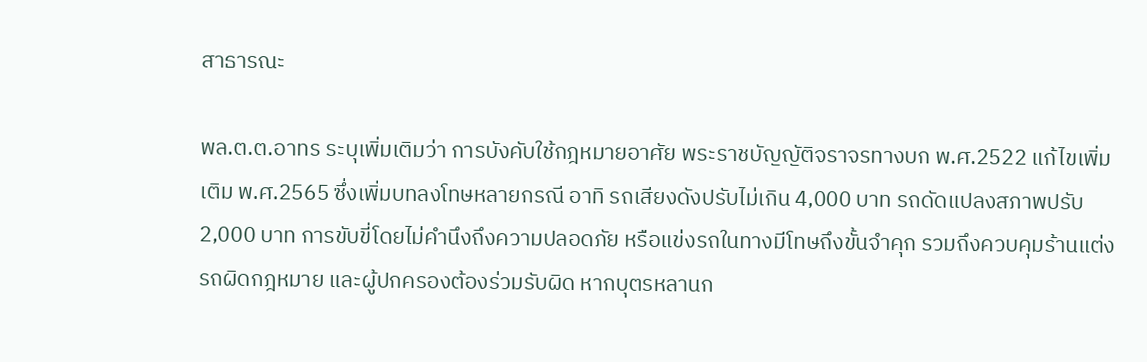สาธารณะ

พล.ต.ต.อาทร ระบุเพิ่มเติมว่า การบังคับใช้กฎหมายอาศัย พระราชบัญญัติจราจรทางบก พ.ศ.2522 แก้ไขเพิ่มเติม พ.ศ.2565 ซึ่งเพิ่มบทลงโทษหลายกรณี อาทิ รถเสียงดังปรับไม่เกิน 4,000 บาท รถดัดแปลงสภาพปรับ 2,000 บาท การขับขี่โดยไม่คำนึงถึงความปลอดภัย หรือแข่งรถในทางมีโทษถึงขั้นจำคุก รวมถึงควบคุมร้านแต่งรถผิดกฎหมาย และผู้ปกครองต้องร่วมรับผิด หากบุตรหลานก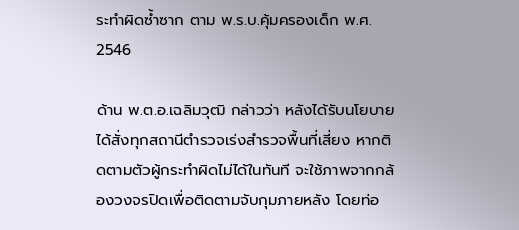ระทำผิดซ้ำซาก ตาม พ.ร.บ.คุ้มครองเด็ก พ.ศ. 2546

ด้าน พ.ต.อ.เฉลิมวุฒิ กล่าวว่า หลังได้รับนโยบาย ได้สั่งทุกสถานีตำรวจเร่งสำรวจพื้นที่เสี่ยง หากติดตามตัวผู้กระทำผิดไม่ได้ในทันที จะใช้ภาพจากกล้องวงจรปิดเพื่อติดตามจับกุมภายหลัง โดยท่อ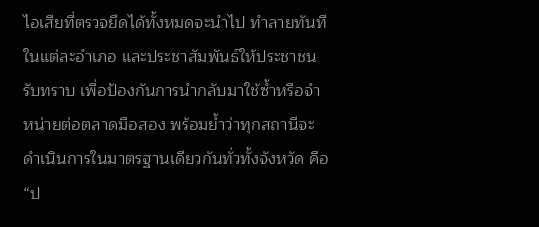ไอเสียที่ตรวจยึดได้ทั้งหมดจะนำไป ทำลายทันทีในแต่ละอำเภอ และประชาสัมพันธ์ให้ประชาชนรับทราบ เพื่อป้องกันการนำกลับมาใช้ซ้ำหรือจำหน่ายต่อตลาดมือสอง พร้อมย้ำว่าทุกสถานีจะดำเนินการในมาตรฐานเดียวกันทั่วทั้งจังหวัด คือ “ป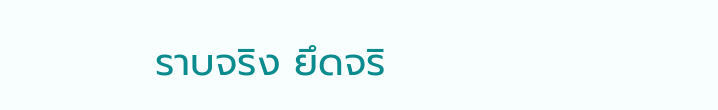ราบจริง ยึดจริ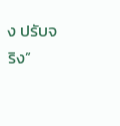ง ปรับจริง”